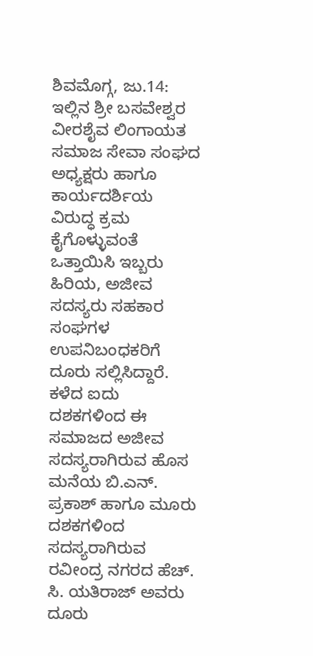ಶಿವಮೊಗ್ಗ, ಜು.14:
ಇಲ್ಲಿನ ಶ್ರೀ ಬಸವೇಶ್ವರ ವೀರಶೈವ ಲಿಂಗಾಯತ ಸಮಾಜ ಸೇವಾ ಸಂಘದ ಅಧ್ಯಕ್ಷರು ಹಾಗೂ ಕಾರ್ಯದರ್ಶಿಯ ವಿರುದ್ಧ ಕ್ರಮ ಕೈಗೊಳ್ಳುವಂತೆ ಒತ್ತಾಯಿಸಿ ಇಬ್ಬರು ಹಿರಿಯ, ಅಜೀವ ಸದಸ್ಯರು ಸಹಕಾರ ಸಂಘಗಳ ಉಪನಿಬಂಧಕರಿಗೆ ದೂರು ಸಲ್ಲಿಸಿದ್ದಾರೆ.
ಕಳೆದ ಐದು ದಶಕಗಳಿಂದ ಈ ಸಮಾಜದ ಅಜೀವ ಸದಸ್ಯರಾಗಿರುವ ಹೊಸ ಮನೆಯ ಬಿ.ಎನ್. ಪ್ರಕಾಶ್ ಹಾಗೂ ಮೂರು ದಶಕಗಳಿಂದ ಸದಸ್ಯರಾಗಿರುವ ರವೀಂದ್ರ ನಗರದ ಹೆಚ್. ಸಿ. ಯತಿರಾಜ್ ಅವರು ದೂರು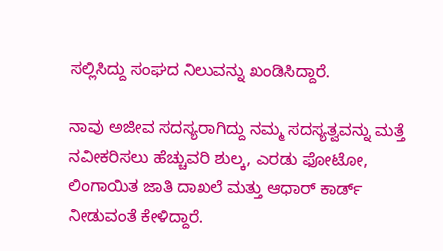ಸಲ್ಲಿಸಿದ್ದು ಸಂಘದ ನಿಲುವನ್ನು ಖಂಡಿಸಿದ್ದಾರೆ.

ನಾವು ಅಜೀವ ಸದಸ್ಯರಾಗಿದ್ದು ನಮ್ಮ ಸದಸ್ಯತ್ವವನ್ನು ಮತ್ತೆ ನವೀಕರಿಸಲು ಹೆಚ್ಚುವರಿ ಶುಲ್ಕ, ಎರಡು ಫೋಟೋ, ಲಿಂಗಾಯಿತ ಜಾತಿ ದಾಖಲೆ ಮತ್ತು ಆಧಾರ್ ಕಾರ್ಡ್ ನೀಡುವಂತೆ ಕೇಳಿದ್ದಾರೆ.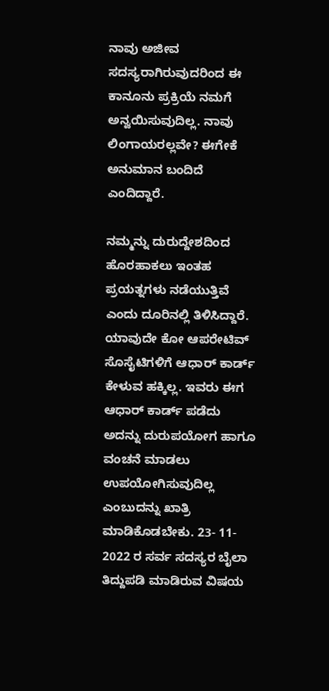ನಾವು ಅಜೀವ ಸದಸ್ಯರಾಗಿರುವುದರಿಂದ ಈ ಕಾನೂನು ಪ್ರಕ್ರಿಯೆ ನಮಗೆ ಅನ್ವಯಿಸುವುದಿಲ್ಲ. ನಾವು ಲಿಂಗಾಯರಲ್ಲವೇ? ಈಗೇಕೆ ಅನುಮಾನ ಬಂದಿದೆ ಎಂದಿದ್ದಾರೆ.

ನಮ್ಮನ್ನು ದುರುದ್ದೇಶದಿಂದ ಹೊರಹಾಕಲು ಇಂತಹ ಪ್ರಯತ್ನಗಳು ನಡೆಯುತ್ತಿವೆ ಎಂದು ದೂರಿನಲ್ಲಿ ತಿಳಿಸಿದ್ದಾರೆ.
ಯಾವುದೇ ಕೋ ಆಪರೇಟಿವ್ ಸೊಸೈಟಿಗಳಿಗೆ ಆಧಾರ್ ಕಾರ್ಡ್ ಕೇಳುವ ಹಕ್ಕಿಲ್ಲ. ಇವರು ಈಗ ಆಧಾರ್ ಕಾರ್ಡ್ ಪಡೆದು ಅದನ್ನು ದುರುಪಯೋಗ ಹಾಗೂ ವಂಚನೆ ಮಾಡಲು ಉಪಯೋಗಿಸುವುದಿಲ್ಲ ಎಂಬುದನ್ನು ಖಾತ್ರಿ ಮಾಡಿಕೊಡಬೇಕು. 23- 11- 2022 ರ ಸರ್ವ ಸದಸ್ಯರ ಬೈಲಾ ತಿದ್ದುಪಡಿ ಮಾಡಿರುವ ವಿಷಯ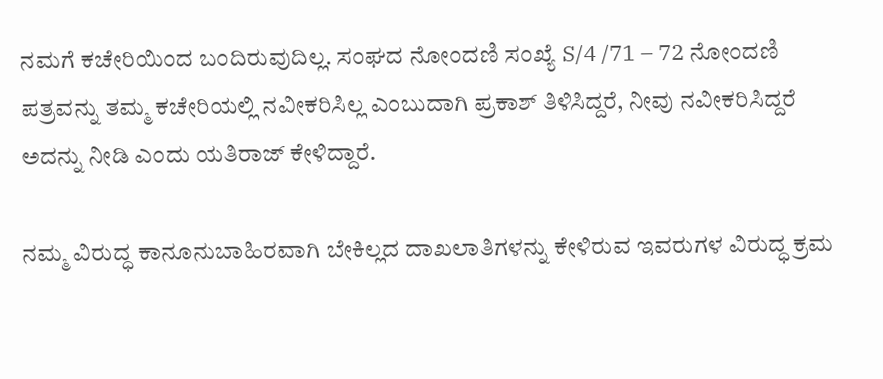ನಮಗೆ ಕಚೇರಿಯಿಂದ ಬಂದಿರುವುದಿಲ್ಲ. ಸಂಘದ ನೋಂದಣಿ ಸಂಖ್ಯೆ S/4 /71 – 72 ನೋಂದಣಿ ಪತ್ರವನ್ನು ತಮ್ಮ ಕಚೇರಿಯಲ್ಲಿ ನವೀಕರಿಸಿಲ್ಲ ಎಂಬುದಾಗಿ ಪ್ರಕಾಶ್ ತಿಳಿಸಿದ್ದರೆ, ನೀವು ನವೀಕರಿಸಿದ್ದರೆ ಅದನ್ನು ನೀಡಿ ಎಂದು ಯತಿರಾಜ್ ಕೇಳಿದ್ದಾರೆ.

ನಮ್ಮ ವಿರುದ್ಧ ಕಾನೂನುಬಾಹಿರವಾಗಿ ಬೇಕಿಲ್ಲದ ದಾಖಲಾತಿಗಳನ್ನು ಕೇಳಿರುವ ಇವರುಗಳ ವಿರುದ್ಧ ಕ್ರಮ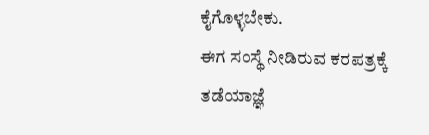ಕೈಗೊಳ್ಳಬೇಕು.
ಈಗ ಸಂಸ್ಥೆ ನೀಡಿರುವ ಕರಪತ್ರಕ್ಕೆ ತಡೆಯಾಜ್ಞೆ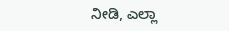ನೀಡಿ, ಎಲ್ಲಾ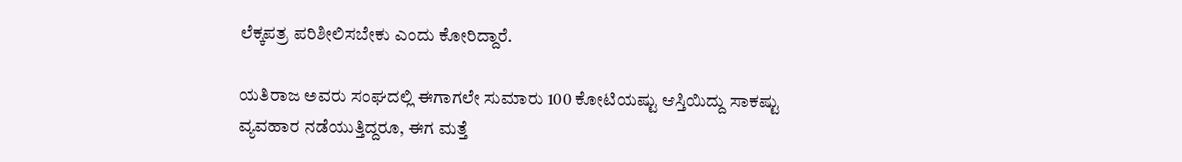ಲೆಕ್ಕಪತ್ರ ಪರಿಶೀಲಿಸಬೇಕು ಎಂದು ಕೋರಿದ್ದಾರೆ.

ಯತಿರಾಜ ಅವರು ಸಂಘದಲ್ಲಿ ಈಗಾಗಲೇ ಸುಮಾರು 100 ಕೋಟಿಯಷ್ಟು ಆಸ್ತಿಯಿದ್ದು ಸಾಕಷ್ಟು ವ್ಯವಹಾರ ನಡೆಯುತ್ತಿದ್ದರೂ, ಈಗ ಮತ್ತೆ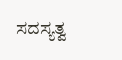ಸದಸ್ಯತ್ವ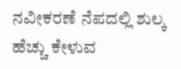ನವೀಕರಣೆ ನೆಪದಲ್ಲಿ ಶುಲ್ಕ ಹೆಚ್ಚು ಕೇಳುವ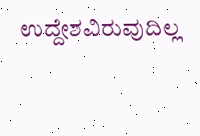ಉದ್ದೇಶವಿರುವುದಿಲ್ಲ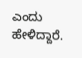ಎಂದು ಹೇಳಿದ್ದಾರೆ.